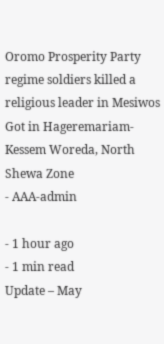Oromo Prosperity Party regime soldiers killed a religious leader in Mesiwos Got in Hageremariam-Kessem Woreda, North Shewa Zone
- AAA-admin

- 1 hour ago
- 1 min read
Update – May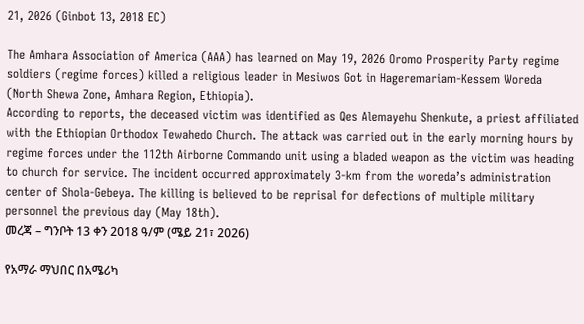21, 2026 (Ginbot 13, 2018 EC)

The Amhara Association of America (AAA) has learned on May 19, 2026 Oromo Prosperity Party regime soldiers (regime forces) killed a religious leader in Mesiwos Got in Hageremariam-Kessem Woreda (North Shewa Zone, Amhara Region, Ethiopia).
According to reports, the deceased victim was identified as Qes Alemayehu Shenkute, a priest affiliated with the Ethiopian Orthodox Tewahedo Church. The attack was carried out in the early morning hours by regime forces under the 112th Airborne Commando unit using a bladed weapon as the victim was heading to church for service. The incident occurred approximately 3-km from the woreda’s administration center of Shola-Gebeya. The killing is believed to be reprisal for defections of multiple military personnel the previous day (May 18th).
መረጃ – ግንቦት 13 ቀን 2018 ዓ/ም (ሜይ 21፣ 2026)

የአማራ ማህበር በአሜሪካ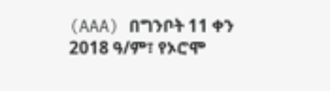(AAA) በግንቦት 11 ቀን 2018 ዓ/ም፣ የኦሮሞ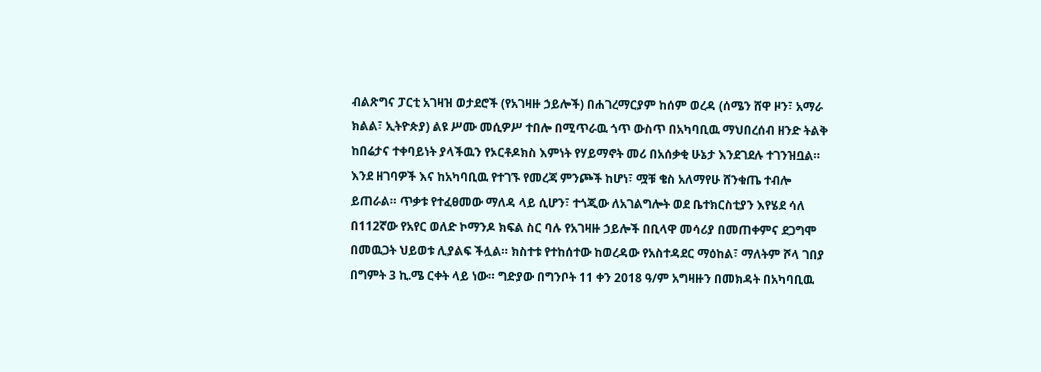ብልጽግና ፓርቲ አገዛዝ ወታደሮች (የአገዛዙ ኃይሎች) በሐገረማርያም ከሰም ወረዳ (ሰሜን ሸዋ ዞን፣ አማራ ክልል፣ ኢትዮጵያ) ልዩ ሥሙ መሲዎሥ ተበሎ በሚጥራዉ ጎጥ ውስጥ በአካባቢዉ ማህበረሰብ ዘንድ ትልቅ ከበሬታና ተቀባይነት ያላችዉን የኦርቶዶክስ እምነት የሃይማኖት መሪ በአሰቃቂ ሁኔታ እንደገደሉ ተገንዝቧል።
እንደ ዘገባዎች እና ከአካባቢዉ የተገኙ የመረጃ ምንጮች ከሆነ፣ ሟቹ ቄስ አለማየሁ ሸንቁጤ ተብሎ ይጠራል። ጥቃቱ የተፈፀመው ማለዳ ላይ ሲሆን፣ ተጎጂው ለአገልግሎት ወደ ቤተክርስቲያን እየሄደ ሳለ በ112ኛው የአየር ወለድ ኮማንዶ ክፍል ስር ባሉ የአገዛዙ ኃይሎች በቢላዋ መሳሪያ በመጠቀምና ደጋግሞ በመዉጋት ህይወቱ ሊያልፍ ችሏል። ክስተቱ የተከሰተው ከወረዳው የአስተዳደር ማዕከል፣ ማለትም ሾላ ገበያ በግምት 3 ኪ.ሜ ርቀት ላይ ነው። ግድያው በግንቦት 11 ቀን 2018 ዓ/ም አግዛዙን በመክዳት በአካባቢዉ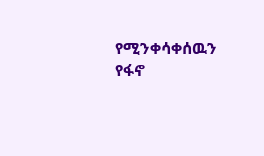የሚንቀሳቀሰዉን የፋኖ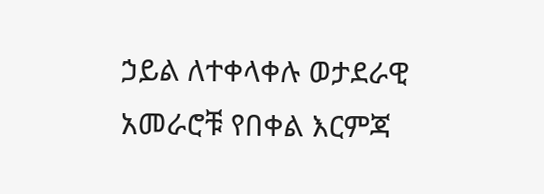ኃይል ለተቀላቀሉ ወታደራዊ አመራሮቹ የበቀል እርምጃ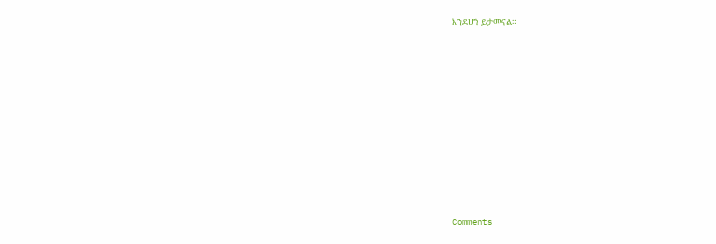እንደሆነ ይታመናል።












Comments